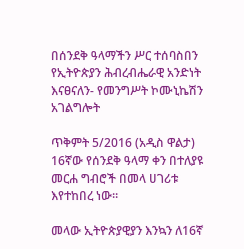በሰንደቅ ዓላማችን ሥር ተሰባስበን የኢትዮጵያን ሕብረብሔራዊ አንድነት እናፀናለን- የመንግሥት ኮሙኒኬሽን አገልግሎት

ጥቅምት 5/2016 (አዲስ ዋልታ) 16ኛው የሰንደቅ ዓላማ ቀን በተለያዩ መርሐ ግብሮች በመላ ሀገሪቱ እየተከበረ ነው።

መላው ኢትዮጵያዊያን እንኳን ለ16ኛ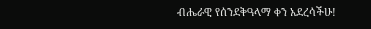ብሔራዊ የሰንደቅዓላማ ቀን አደረሳችሁ!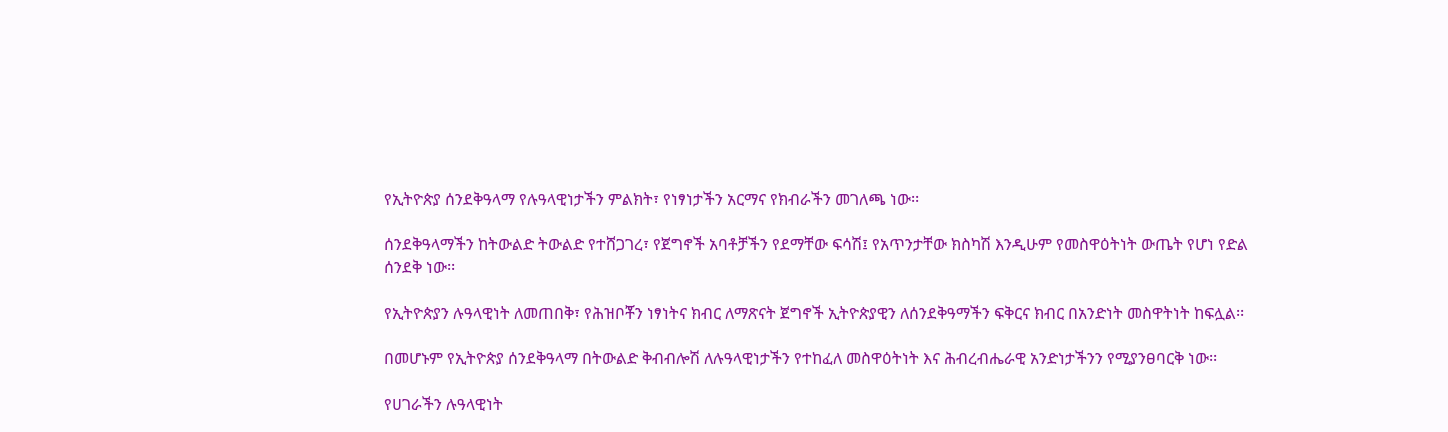የኢትዮጵያ ሰንደቅዓላማ የሉዓላዊነታችን ምልክት፣ የነፃነታችን አርማና የክብራችን መገለጫ ነው፡፡

ሰንደቅዓላማችን ከትውልድ ትውልድ የተሸጋገረ፣ የጀግኖች አባቶቻችን የደማቸው ፍሳሽ፤ የአጥንታቸው ክስካሽ እንዲሁም የመስዋዕትነት ውጤት የሆነ የድል ሰንደቅ ነው፡፡

የኢትዮጵያን ሉዓላዊነት ለመጠበቅ፣ የሕዝቦቾን ነፃነትና ክብር ለማጽናት ጀግኖች ኢትዮጵያዊን ለሰንደቅዓማችን ፍቅርና ክብር በአንድነት መስዋትነት ከፍሏል፡፡

በመሆኑም የኢትዮጵያ ሰንደቅዓላማ በትውልድ ቅብብሎሽ ለሉዓላዊነታችን የተከፈለ መስዋዕትነት እና ሕብረብሔራዊ አንድነታችንን የሚያንፀባርቅ ነው፡፡

የሀገራችን ሉዓላዊነት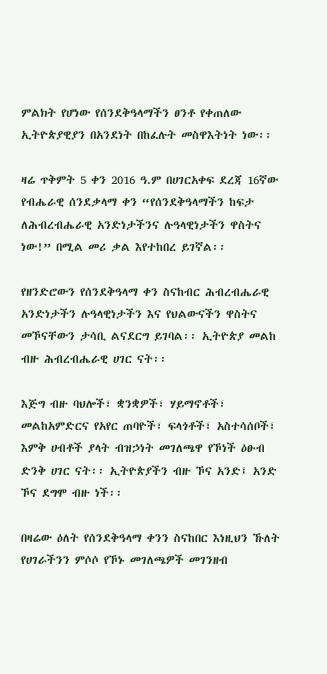ምልክት የሆነው የሰንደቅዓላማችን ፀንቶ የቀጠለው ኢትዮጵያዊያን በአንደነት በከፈሉት መስዋእትነት ነው፡፡

ዛሬ ጥቅምት 5 ቀን 2016 ዓ.ም በሀገርአቀፍ ደረጃ 16ኛው የብሔራዊ ሰንደቃላማ ቀን “የሰንደቅዓላማችን ከፍታ ለሕብረብሔራዊ አንድነታችንና ሉዓላዊነታችን ዋስትና ነው!” በሚል መሪ ቃል እየተከበረ ይገኛል፡፡

የዘንድሮውን የሰንደቅዓላማ ቀን ስናከብር ሕብረብሔራዊ አንድነታችን ሉዓላዊነታችን እና የህልውናችን ዋስትና መኾናቸውን ታሳቢ ልናደርግ ይገባል፡፡ ኢትዮጵያ መልከ ብዙ ሕብረብሔራዊ ሀገር ናት፡፡

እጅግ ብዙ ባህሎች፣ ቋንቋዎች፣ ሃይማኖቶች፣ መልከአምድርና የአየር ጠባዮች፣ ፍላጎቶች፣ አስተሳሰቦች፣ እምቅ ሀብቶች ያላት ብዝኃነት መገለጫዋ የኾነች ዕፁብ ድንቅ ሀገር ናት፡፡ ኢትዮጵያችን ብዙ ኾና አንድ፤ አንድ ኾና ደግሞ ብዙ ነች፡፡

በዛሬው ዕለት የሰንደቅዓላማ ቀንን ስናከበር እነዚህን ኹለት የሀገራችንን ምሶሶ የኾኑ መገለጫዎች መገንዘብ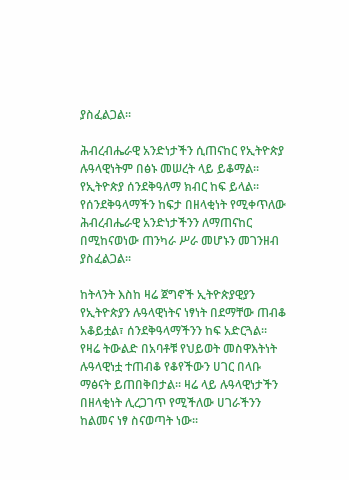ያስፈልጋል፡፡

ሕብረብሔራዊ አንድነታችን ሲጠናከር የኢትዮጵያ ሉዓላዊነትም በፅኑ መሠረት ላይ ይቆማል፡፡ የኢትዮጵያ ሰንደቅዓለማ ክብር ከፍ ይላል፡፡ የሰንደቅዓላማችን ከፍታ በዘላቂነት የሚቀጥለው ሕብረብሔራዊ አንድነታችንን ለማጠናከር በሚከናወነው ጠንካራ ሥራ መሆኑን መገንዘብ ያስፈልጋል፡፡

ከትላንት እስከ ዛሬ ጀግኖች ኢትዮጵያዊያን የኢትዮጵያን ሉዓላዊነትና ነፃነት በደማቸው ጠብቆ አቆይቷል፣ ሰንደቅዓላማችንን ከፍ አድርጓል፡፡ የዛሬ ትውልድ በአባቶቹ የህይወት መስዋእትነት ሉዓላዊነቷ ተጠብቆ የቆየችውን ሀገር በላቡ ማፅናት ይጠበቅበታል፡፡ ዛሬ ላይ ሉዓላዊነታችን በዘላቂነት ሊረጋገጥ የሚችለው ሀገራችንን ከልመና ነፃ ስናወጣት ነው፡፡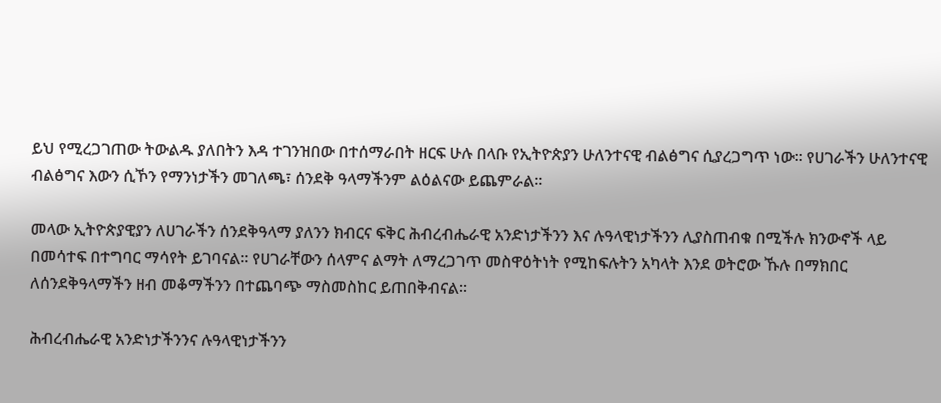ይህ የሚረጋገጠው ትውልዱ ያለበትን እዳ ተገንዝበው በተሰማራበት ዘርፍ ሁሉ በላቡ የኢትዮጵያን ሁለንተናዊ ብልፅግና ሲያረጋግጥ ነው፡፡ የሀገራችን ሁለንተናዊ ብልፅግና እውን ሲኾን የማንነታችን መገለጫ፣ ሰንደቅ ዓላማችንም ልዕልናው ይጨምራል፡፡

መላው ኢትዮጵያዊያን ለሀገራችን ሰንደቅዓላማ ያለንን ክብርና ፍቅር ሕብረብሔራዊ አንድነታችንን እና ሉዓላዊነታችንን ሊያስጠብቁ በሚችሉ ክንውኖች ላይ በመሳተፍ በተግባር ማሳየት ይገባናል፡፡ የሀገራቸውን ሰላምና ልማት ለማረጋገጥ መስዋዕትነት የሚከፍሉትን አካላት እንደ ወትሮው ኹሉ በማክበር ለሰንደቅዓላማችን ዘብ መቆማችንን በተጨባጭ ማስመስከር ይጠበቅብናል፡፡

ሕብረብሔራዊ አንድነታችንንና ሉዓላዊነታችንን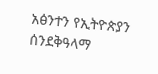አፅንተን የኢትዮጵያን ሰንደቅዓላማ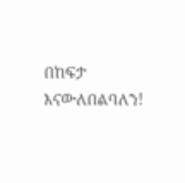በከፍታ እናውለበልባለን!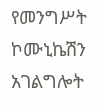የመንግሥት ኮሙኒኬሽን አገልግሎት